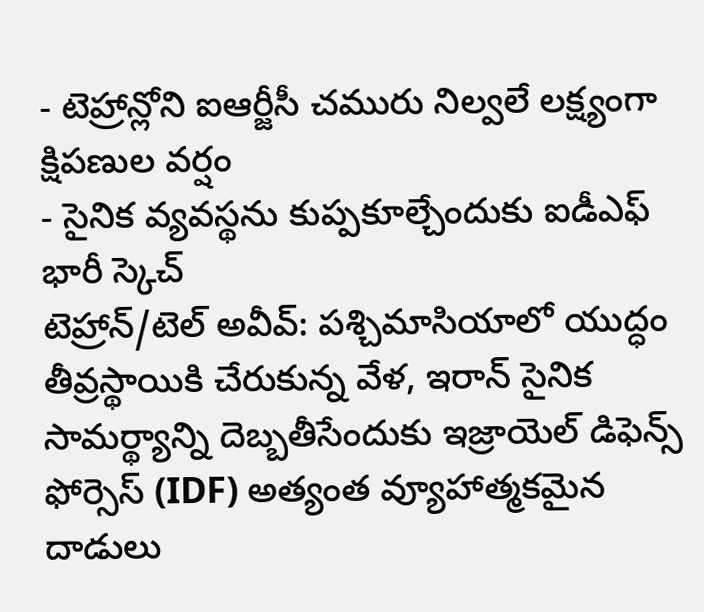- టెహ్రాన్లోని ఐఆర్జీసీ చమురు నిల్వలే లక్ష్యంగా క్షిపణుల వర్షం
- సైనిక వ్యవస్థను కుప్పకూల్చేందుకు ఐడీఎఫ్ భారీ స్కెచ్
టెహ్రాన్/టెల్ అవీవ్: పశ్చిమాసియాలో యుద్ధం తీవ్రస్థాయికి చేరుకున్న వేళ, ఇరాన్ సైనిక సామర్థ్యాన్ని దెబ్బతీసేందుకు ఇజ్రాయెల్ డిఫెన్స్ ఫోర్సెస్ (IDF) అత్యంత వ్యూహాత్మకమైన దాడులు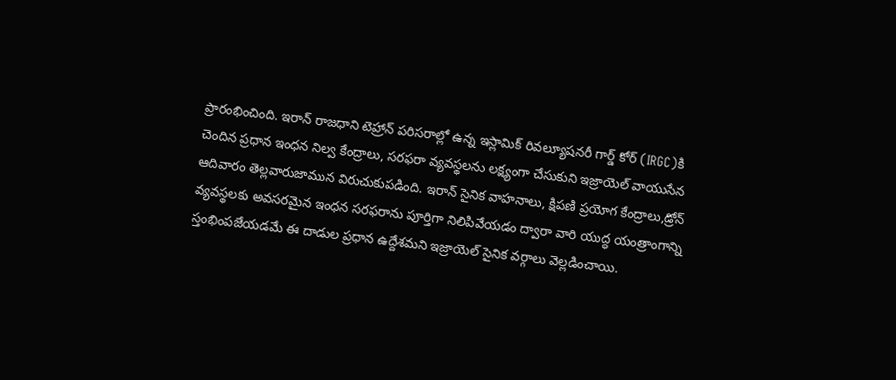ప్రారంభించింది. ఇరాన్ రాజధాని టెహ్రాన్ పరిసరాల్లో ఉన్న ఇస్లామిక్ రివల్యూషనరీ గార్డ్ కోర్ (IRGC)కి చెందిన ప్రధాన ఇంధన నిల్వ కేంద్రాలు, సరఫరా వ్యవస్థలను లక్ష్యంగా చేసుకుని ఇజ్రాయెల్ వాయుసేన ఆదివారం తెల్లవారుజామున విరుచుకుపడింది. ఇరాన్ సైనిక వాహనాలు, క్షిపణి ప్రయోగ కేంద్రాలు,డ్రోన్ వ్యవస్థలకు అవసరమైన ఇంధన సరఫరాను పూర్తిగా నిలిపివేయడం ద్వారా వారి యుద్ధ యంత్రాంగాన్ని స్తంభింపజేయడమే ఈ దాడుల ప్రధాన ఉద్దేశమని ఇజ్రాయెల్ సైనిక వర్గాలు వెల్లడించాయి.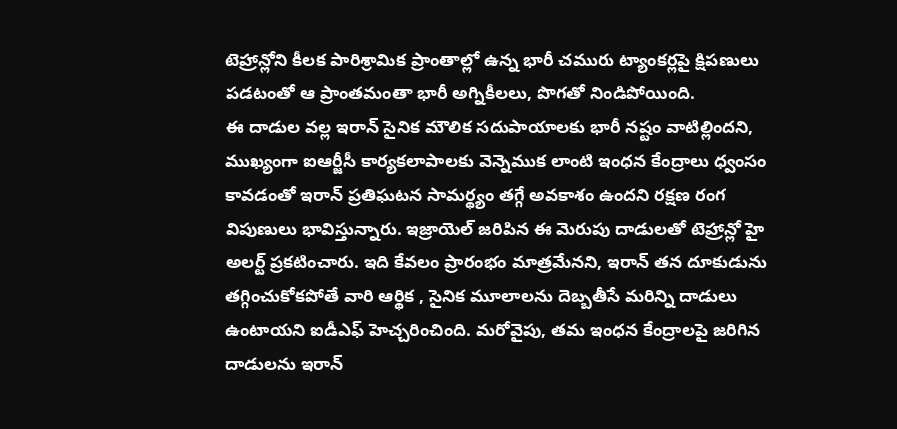టెహ్రాన్లోని కీలక పారిశ్రామిక ప్రాంతాల్లో ఉన్న భారీ చమురు ట్యాంకర్లపై క్షిపణులు పడటంతో ఆ ప్రాంతమంతా భారీ అగ్నికీలలు, పొగతో నిండిపోయింది.
ఈ దాడుల వల్ల ఇరాన్ సైనిక మౌలిక సదుపాయాలకు భారీ నష్టం వాటిల్లిందని, ముఖ్యంగా ఐఆర్జీసీ కార్యకలాపాలకు వెన్నెముక లాంటి ఇంధన కేంద్రాలు ధ్వంసం కావడంతో ఇరాన్ ప్రతిఘటన సామర్థ్యం తగ్గే అవకాశం ఉందని రక్షణ రంగ విపుణులు భావిస్తున్నారు. ఇజ్రాయెల్ జరిపిన ఈ మెరుపు దాడులతో టెహ్రాన్లో హై అలర్ట్ ప్రకటించారు. ఇది కేవలం ప్రారంభం మాత్రమేనని, ఇరాన్ తన దూకుడును తగ్గించుకోకపోతే వారి ఆర్థిక , సైనిక మూలాలను దెబ్బతీసే మరిన్ని దాడులు ఉంటాయని ఐడీఎఫ్ హెచ్చరించింది. మరోవైపు, తమ ఇంధన కేంద్రాలపై జరిగిన దాడులను ఇరాన్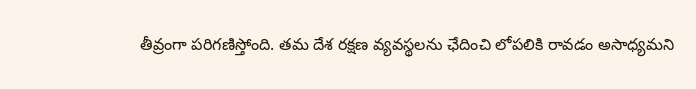తీవ్రంగా పరిగణిస్తోంది. తమ దేశ రక్షణ వ్యవస్థలను ఛేదించి లోపలికి రావడం అసాధ్యమని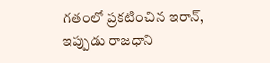గతంలో ప్రకటించిన ఇరాన్, ఇప్పుడు రాజధాని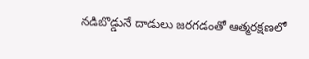నడిబొడ్డునే దాడులు జరగడంతో ఆత్మరక్షణలో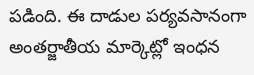పడింది. ఈ దాడుల పర్యవసానంగా అంతర్జాతీయ మార్కెట్లో ఇంధన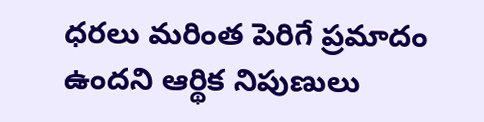ధరలు మరింత పెరిగే ప్రమాదం ఉందని ఆర్థిక నిపుణులు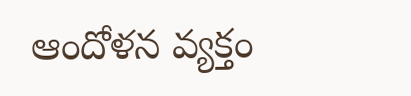ఆందోళన వ్యక్తం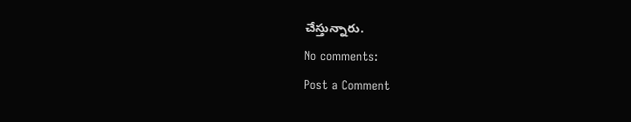చేస్తున్నారు.
No comments:
Post a Comment